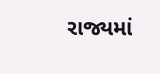રાજ્યમાં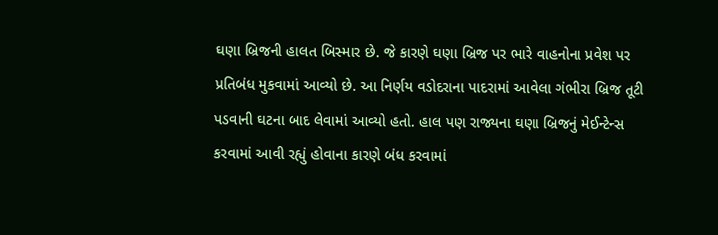ઘણા બ્રિજની હાલત બિસ્માર છે. જે કારણે ઘણા બ્રિજ પર ભારે વાહનોના પ્રવેશ પર પ્રતિબંધ મુકવામાં આવ્યો છે. આ નિર્ણય વડોદરાના પાદરામાં આવેલા ગંભીરા બ્રિજ તૂટી પડવાની ઘટના બાદ લેવામાં આવ્યો હતો. હાલ પણ રાજ્યના ઘણા બ્રિજનું મેઈન્ટેન્સ કરવામાં આવી રહ્યું હોવાના કારણે બંધ કરવામાં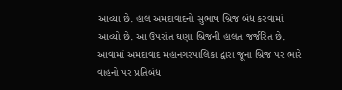આવ્યા છે. હાલ અમદાવાદનો સુભાષ બ્રિજ બંધ કરવામાં આવ્યો છે. આ ઉપરાંત ઘણા બ્રિજની હાલત જર્જરિત છે. આવામાં અમદાવાદ મહાનગરપાલિકા દ્વારા જૂના બ્રિજ પર ભારે વાહનો પર પ્રતિબંધ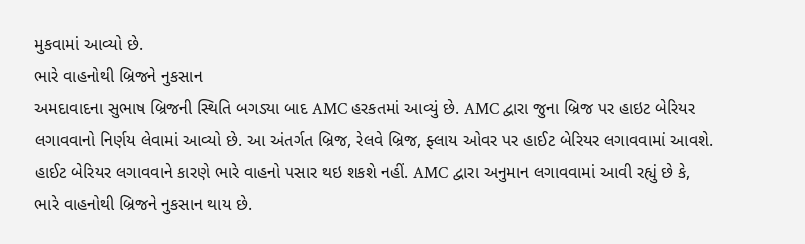મુકવામાં આવ્યો છે.
ભારે વાહનોથી બ્રિજને નુકસાન
અમદાવાદના સુભાષ બ્રિજની સ્થિતિ બગડ્યા બાદ AMC હરકતમાં આવ્યું છે. AMC દ્વારા જુના બ્રિજ પર હાઇટ બેરિયર લગાવવાનો નિર્ણય લેવામાં આવ્યો છે. આ અંતર્ગત બ્રિજ, રેલવે બ્રિજ, ફ્લાય ઓવર પર હાઈટ બેરિયર લગાવવામાં આવશે. હાઈટ બેરિયર લગાવવાને કારણે ભારે વાહનો પસાર થઇ શકશે નહીં. AMC દ્વારા અનુમાન લગાવવામાં આવી રહ્યું છે કે, ભારે વાહનોથી બ્રિજને નુકસાન થાય છે.